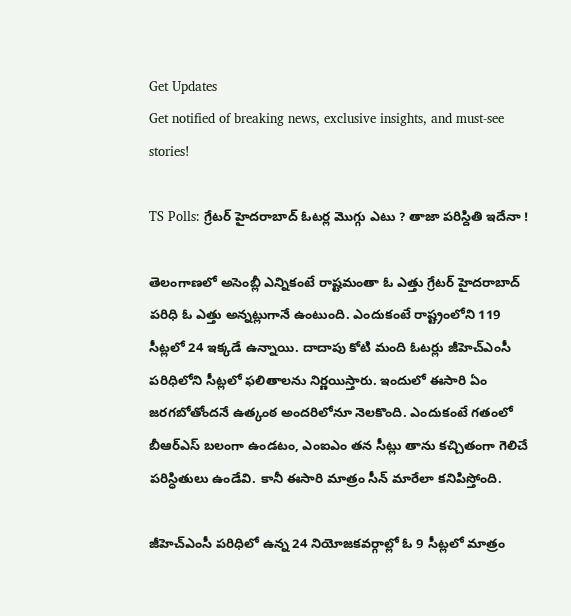Get Updates
Get notified of breaking news, exclusive insights, and must-see stories!

TS Polls: గ్రేటర్ హైదరాబాద్ ఓటర్ల మొగ్గు ఎటు ? తాజా పరిస్దితి ఇదేనా !

తెలంగాణలో అసెంబ్లీ ఎన్నికంటే రాష్టమంతా ఓ ఎత్తు గ్రేటర్ హైదరాబాద్ పరిధి ఓ ఎత్తు అన్నట్లుగానే ఉంటుంది. ఎందుకంటే రాష్ట్రంలోని 119 సీట్లలో 24 ఇక్కడే ఉన్నాయి. దాదాపు కోటి మంది ఓటర్లు జీహెచ్ఎంసీ పరిధిలోని సీట్లలో ఫలితాలను నిర్ణయిస్తారు. ఇందులో ఈసారి ఏం జరగబోతోందనే ఉత్కంఠ అందరిలోనూ నెలకొంది. ఎందుకంటే గతంలో బీఆర్ఎస్ బలంగా ఉండటం, ఎంఐఎం తన సీట్లు తాను కచ్చితంగా గెలిచే పరిస్ధితులు ఉండేవి. కానీ ఈసారి మాత్రం సీన్ మారేలా కనిపిస్తోంది.

జీహెచ్ఎంసీ పరిధిలో ఉన్న 24 నియోజకవర్గాల్లో ఓ 9 సీట్లలో మాత్రం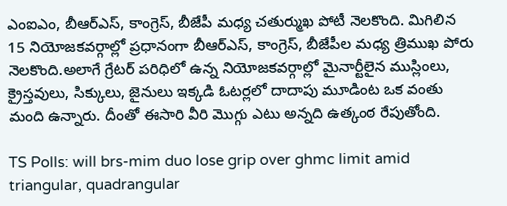ఎంఐఎం, బీఆర్ఎస్, కాంగ్రెస్, బీజేపీ మధ్య చతుర్ముఖ పోటీ నెలకొంది. మిగిలిన 15 నియోజకవర్గాల్లో ప్రధానంగా బీఆర్‌ఎస్, కాంగ్రెస్, బీజేపీల మధ్య త్రిముఖ పోరు నెలకొంది.అలాగే గ్రేటర్ పరిధిలో ఉన్న నియోజకవర్గాల్లో మైనార్టీలైన ముస్లింలు, క్రైస్తవులు, సిక్కులు, జైనులు ఇక్కడి ఓటర్లలో దాదాపు మూడింట ఒక వంతు మంది ఉన్నారు. దీంతో ఈసారి వీరి మొగ్గు ఎటు అన్నది ఉత్కంఠ రేపుతోంది.

TS Polls: will brs-mim duo lose grip over ghmc limit amid triangular, quadrangular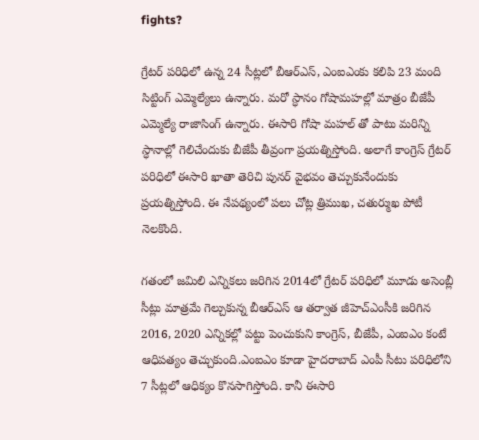fights?

గ్రేటర్ పరిధిలో ఉన్న 24 సీట్లలో బీఆర్ఎస్, ఎంఐఎంకు కలిపి 23 మంది సిట్టింగ్ ఎమ్మెల్యేలు ఉన్నారు. మరో స్ధానం గోషామహల్లో మాత్రం బీజేపీ ఎమ్మెల్యే రాజాసింగ్ ఉన్నారు. ఈసారి గోషా మహల్ తో పాటు మరిన్ని స్ధానాల్లో గెలిచేందుకు బీజేపీ తీవ్రంగా ప్రయత్నిస్తోంది. అలాగే కాంగ్రెస్ గ్రేటర్ పరిధిలో ఈసారి ఖాతా తెరిచి పునర్ వైభవం తెచ్చుకునేందుకు ప్రయత్నిస్తోంది. ఈ నేపథ్యంలో పలు చోట్ల త్రిముఖ, చతుర్ముఖ పోటీ నెలకొంది.

గతంలో జమిలి ఎన్నికలు జరిగిన 2014లో గ్రేటర్ పరిధిలో మూడు అసెంబ్లీ సీట్లు మాత్రమే గెల్చుకున్న బీఆర్ఎస్ ఆ తర్వాత జీహెచ్ఎంసీకి జరిగిన 2016, 2020 ఎన్నికల్లో పట్టు పెంచుకుని కాంగ్రెస్, బీజేపీ, ఎంఐఎం కంటే ఆధిపత్యం తెచ్చుకుంది.ఎంఐఎం కూడా హైదరాబాద్ ఎంపీ సీటు పరిధిలోని 7 సీట్లలో ఆధిక్యం కొనసాగిస్తోంది. కానీ ఈసారి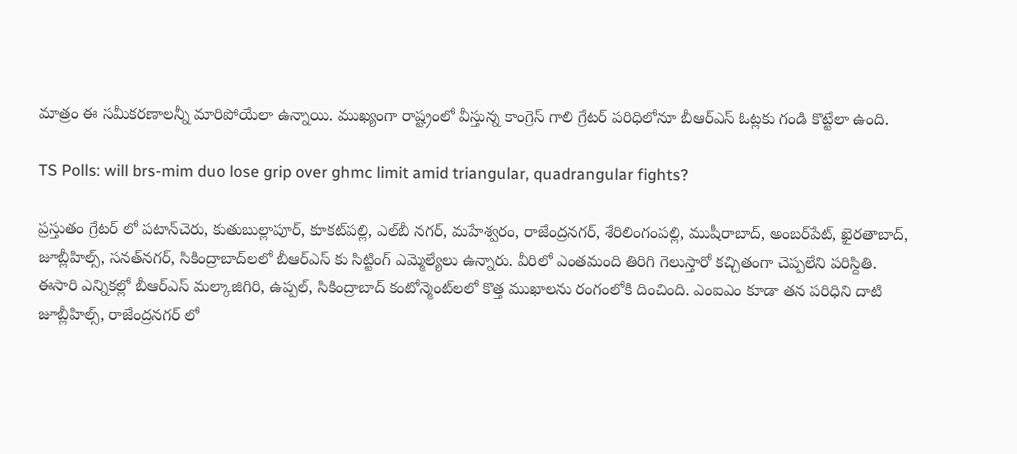మాత్రం ఈ సమీకరణాలన్నీ మారిపోయేలా ఉన్నాయి. ముఖ్యంగా రాష్ట్రంలో వీస్తున్న కాంగ్రెస్ గాలి గ్రేటర్ పరిధిలోనూ బీఆర్ఎస్ ఓట్లకు గండి కొట్టేలా ఉంది.

TS Polls: will brs-mim duo lose grip over ghmc limit amid triangular, quadrangular fights?

ప్రస్తుతం గ్రేటర్ లో పటాన్‌చెరు, కుతుబుల్లాపూర్, కూకట్‌పల్లి, ఎల్‌బీ నగర్, మహేశ్వరం, రాజేంద్రనగర్, శేరిలింగంపల్లి, ముషీరాబాద్, అంబర్‌పేట్, ఖైరతాబాద్, జూబ్లీహిల్స్, సనత్‌నగర్, సికింద్రాబాద్‌లలో బీఆర్‌ఎస్ కు సిట్టింగ్ ఎమ్మెల్యేలు ఉన్నారు. వీరిలో ఎంతమంది తిరిగి గెలుస్తారో కచ్చితంగా చెప్పలేని పరిస్దితి. ఈసారి ఎన్నికల్లో బీఆర్ఎస్ మల్కాజిగిరి, ఉప్పల్, సికింద్రాబాద్ కంటోన్మెంట్‌లలో కొత్త ముఖాలను రంగంలోకి దించింది. ఎంఐఎం కూడా తన పరిధిని దాటి జూబ్లీహిల్స్, రాజేంద్రనగర్ లో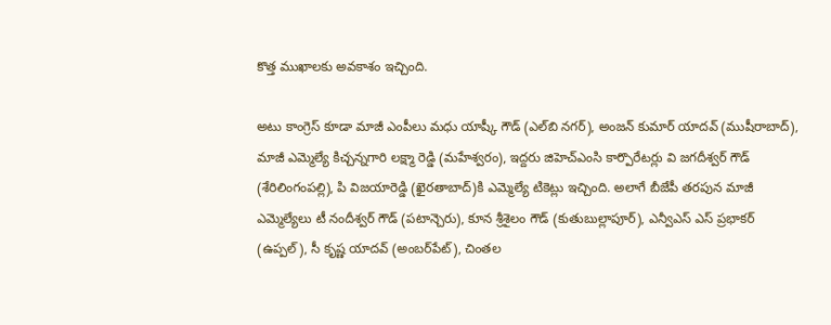కొత్త ముఖాలకు అవకాశం ఇచ్చింది.

అటు కాంగ్రెస్ కూడా మాజీ ఎంపీలు మధు యాష్కీ గౌడ్ (ఎల్‌బి నగర్), అంజన్ కుమార్ యాదవ్ (ముషీరాబాద్), మాజీ ఎమ్మెల్యే కిచ్చన్నగారి లక్ష్మా రెడ్డి (మహేశ్వరం), ఇద్దరు జిహెచ్‌ఎంసి కార్పొరేటర్లు వి జగదీశ్వర్ గౌడ్ (శేరిలింగంపల్లి), పి విజయారెడ్డి (ఖైరతాబాద్)కి ఎమ్మెల్యే టికెట్లు ఇచ్చింది. అలాగే బీజేపీ తరపున మాజీ ఎమ్మెల్యేలు టీ నందీశ్వర్ గౌడ్ (పటాన్చెరు), కూన శ్రీశైలం గౌడ్ (కుతుబుల్లాపూర్), ఎన్వీఎస్ ఎస్ ప్రభాకర్ (ఉప్పల్), సీ కృష్ణ యాదవ్ (అంబర్‌పేట్), చింతల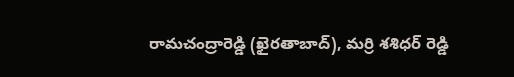రామచంద్రారెడ్డి (ఖైరతాబాద్), మర్రి శశిధర్ రెడ్డి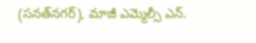(సనత్‌నగర్), మాజీ ఎమ్మెల్సీ ఎన్.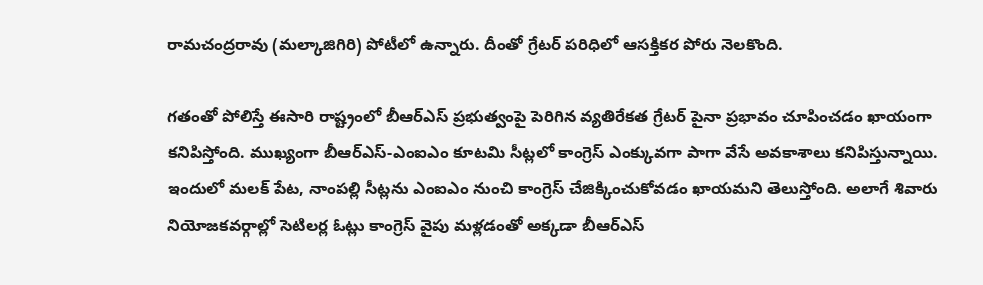రామచంద్రరావు (మల్కాజిగిరి) పోటీలో ఉన్నారు. దీంతో గ్రేటర్ పరిధిలో ఆసక్తికర పోరు నెలకొంది.

గతంతో పోలిస్తే ఈసారి రాష్ట్రంలో బీఆర్ఎస్ ప్రభుత్వంపై పెరిగిన వ్యతిరేకత గ్రేటర్ పైనా ప్రభావం చూపించడం ఖాయంగా కనిపిస్తోంది. ముఖ్యంగా బీఆర్ఎస్-ఎంఐఎం కూటమి సీట్లలో కాంగ్రెస్ ఎంక్కువగా పాగా వేసే అవకాశాలు కనిపిస్తున్నాయి. ఇందులో మలక్ పేట, నాంపల్లి సీట్లను ఎంఐఎం నుంచి కాంగ్రెస్ చేజిక్కించుకోవడం ఖాయమని తెలుస్తోంది. అలాగే శివారు నియోజకవర్గాల్లో సెటిలర్ల ఓట్లు కాంగ్రెస్ వైపు మళ్లడంతో అక్కడా బీఆర్ఎస్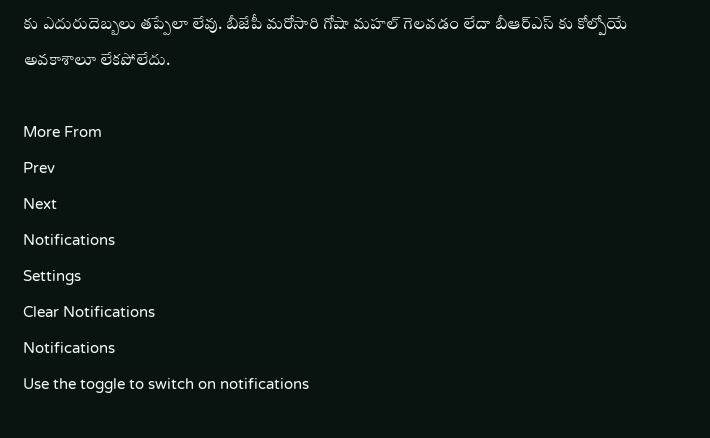కు ఎదురుదెబ్బలు తప్పేలా లేవు. బీజేపీ మరోసారి గోషా మహల్ గెలవడం లేదా బీఆర్ఎస్ కు కోల్పోయే అవకాశాలూ లేకపోలేదు.

More From
Prev
Next
Notifications
Settings
Clear Notifications
Notifications
Use the toggle to switch on notifications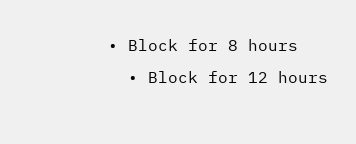• Block for 8 hours
  • Block for 12 hours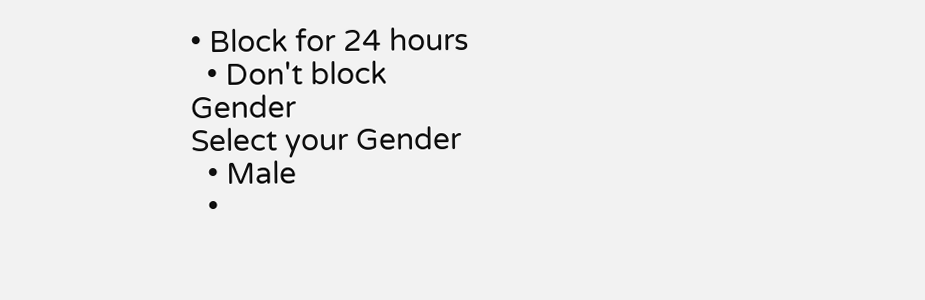• Block for 24 hours
  • Don't block
Gender
Select your Gender
  • Male
  •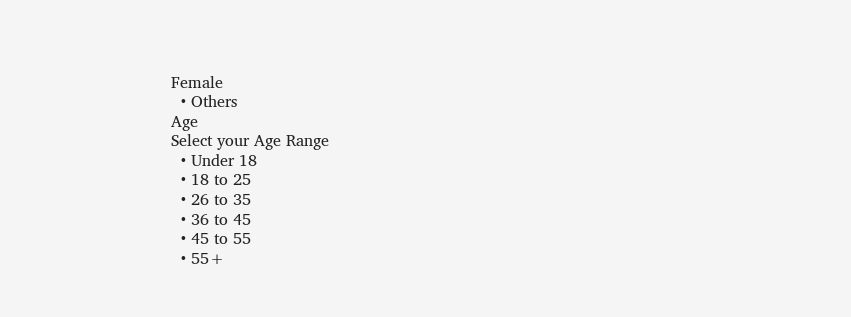Female
  • Others
Age
Select your Age Range
  • Under 18
  • 18 to 25
  • 26 to 35
  • 36 to 45
  • 45 to 55
  • 55+